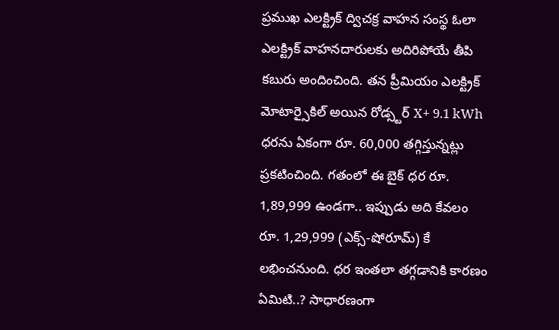ప్రముఖ ఎలక్ట్రిక్ ద్విచక్ర వాహన సంస్థ ఓలా ఎలక్ట్రిక్ వాహనదారులకు అదిరిపోయే తీపి కబురు అందించింది. తన ప్రీమియం ఎలక్ట్రిక్ మోటార్సైకిల్ అయిన రోడ్స్టర్ X+ 9.1 kWh ధరను ఏకంగా రూ. 60,000 తగ్గిస్తున్నట్లు ప్రకటించింది. గతంలో ఈ బైక్ ధర రూ. 1,89,999 ఉండగా.. ఇప్పుడు అది కేవలం రూ. 1,29,999 (ఎక్స్-షోరూమ్) కే లభించనుంది. ధర ఇంతలా తగ్గడానికి కారణం ఏమిటి..? సాధారణంగా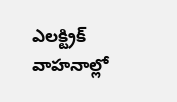ఎలక్ట్రిక్ వాహనాల్లో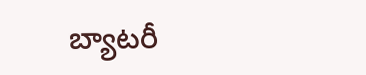బ్యాటరీ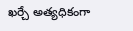ఖర్చే అత్యధికంగా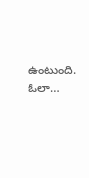ఉంటుంది. ఓలా…